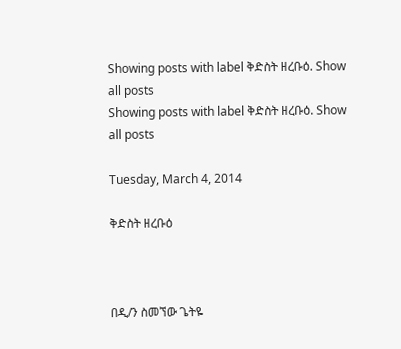Showing posts with label ቅድስት ዘረቡዕ. Show all posts
Showing posts with label ቅድስት ዘረቡዕ. Show all posts

Tuesday, March 4, 2014

ቅድስት ዘረቡዕ



በዲ/ን ስመኘው ጌትዬ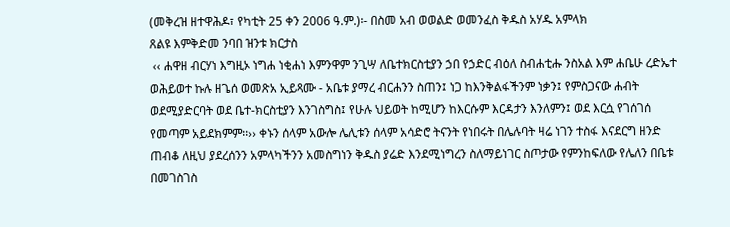(መቅረዝ ዘተዋሕዶ፣ የካቲት 25 ቀን 2006 ዓ.ም.)፡- በስመ አብ ወወልድ ወመንፈስ ቅዱስ አሃዱ አምላክ
ጸልዩ እምቅድመ ንባበ ዝንቱ ክርታስ
 ‹‹ ሐዋዘ ብርሃነ እግዚኦ ነግሐ ነቂሐነ እምንዋም ንጊሣ ለቤተክርስቲያን ኃበ የኃድር ብዕለ ስብሐቲሑ ንስአል እም ሐቤሁ ረድኤተ ወሕይወተ ኩሉ ዘጌሰ ወመጽአ ኢይጻሙ - አቤቱ ያማረ ብርሐንን ስጠን፤ ነጋ ከእንቅልፋችንም ነቃን፤ የምስጋናው ሐብት ወደሚያድርባት ወደ ቤተ-ክርስቲያን እንገስግስ፤ የሁሉ ህይወት ከሚሆን ከእርሱም እርዳታን እንለምን፤ ወደ እርሷ የገሰገሰ የመጣም አይደክምም፡፡›› ቀኑን ሰላም አውሎ ሌሊቱን ሰላም አሳድሮ ትናንት የነበሩት በሌሉባት ዛሬ ነገን ተስፋ እናደርግ ዘንድ ጠብቆ ለዚህ ያደረሰንን አምላካችንን አመስግነን ቅዱስ ያሬድ እንደሚነግረን ስለማይነገር ስጦታው የምንከፍለው የሌለን በቤቱ በመገስገስ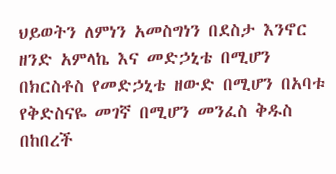ህይወትን ለምነን አመስግነን በደስታ እንኖር ዘንድ አምላኬ እና መድኃኒቴ በሚሆን በክርስቶስ የመድኃኒቴ ዘውድ በሚሆን በአባቱ የቅድስናዬ መገኛ በሚሆን መንፈስ ቅዱስ በከበረች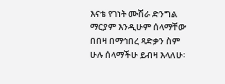እናቴ የገነት ሙሽራ ድንግል ማርያም እንዲሁም ሰላማቸው በበዛ በማኅበረ ጻድቃን ስም ሁሉ ሰላማችሁ ይብዛ እላለሁ፡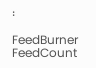፡

FeedBurner FeedCount